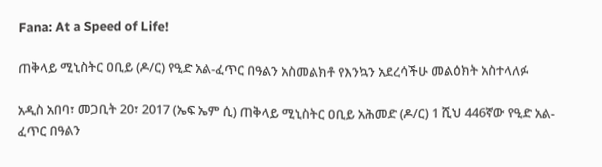Fana: At a Speed of Life!

ጠቅላይ ሚኒስትር ዐቢይ (ዶ/ር) የዒድ አል-ፈጥር በዓልን አስመልክቶ የእንኳን አደረሳችሁ መልዕክት አስተላለፉ

አዲስ አበባ፣ መጋቢት 20፣ 2017 (ኤፍ ኤም ሲ) ጠቅላይ ሚኒስትር ዐቢይ አሕመድ (ዶ/ር) 1 ሺህ 446ኛው የዒድ አል-ፈጥር በዓልን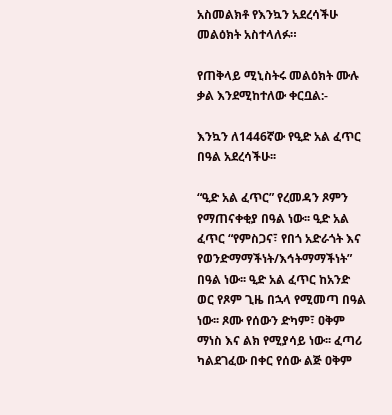አስመልክቶ የእንኳን አደረሳችሁ መልዕክት አስተላለፉ።

የጠቅላይ ሚኒስትሩ መልዕክት ሙሉ ቃል እንደሚከተለው ቀርቧል:-

እንኳን ለ1446ኛው የዒድ አል ፈጥር በዓል አደረሳችሁ፡፡

“ዒድ አል ፈጥር” የረመዳን ጾምን የማጠናቀቂያ በዓል ነው፡፡ ዒድ አል ፈጥር “የምስጋና፣ የበጎ አድራጎት እና የወንድማማችነት/እኅትማማችነት” በዓል ነው፡፡ ዒድ አል ፈጥር ከአንድ ወር የጾም ጊዜ በኋላ የሚመጣ በዓል ነው፡፡ ጾሙ የሰውን ድካም፣ ዐቅም ማነስ እና ልክ የሚያሳይ ነው፡፡ ፈጣሪ ካልደገፈው በቀር የሰው ልጅ ዐቅም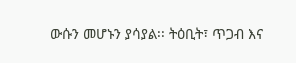ውሱን መሆኑን ያሳያል፡፡ ትዕቢት፣ ጥጋብ እና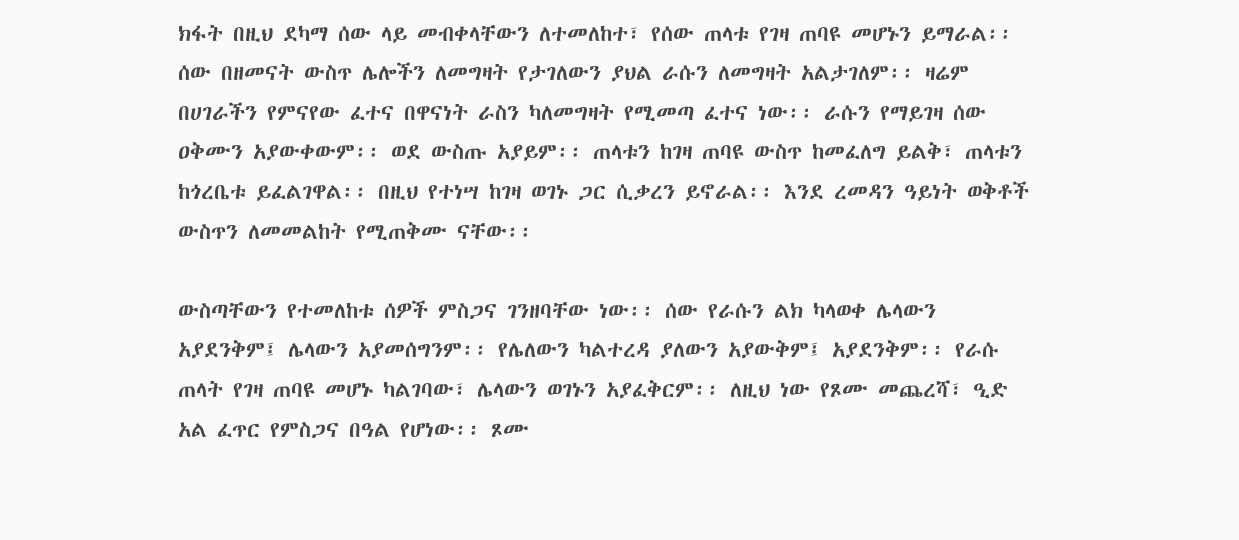ክፋት በዚህ ደካማ ሰው ላይ መብቀላቸውን ለተመለከተ፣ የሰው ጠላቱ የገዛ ጠባዩ መሆኑን ይማራል፡፡ ሰው በዘመናት ውስጥ ሌሎችን ለመግዛት የታገለውን ያህል ራሱን ለመግዛት አልታገለም፡፡ ዛሬም በሀገራችን የምናየው ፈተና በዋናነት ራስን ካለመግዛት የሚመጣ ፈተና ነው፡፡ ራሱን የማይገዛ ሰው ዐቅሙን አያውቀውም፡፡ ወደ ውስጡ አያይም፡፡ ጠላቱን ከገዛ ጠባዩ ውስጥ ከመፈለግ ይልቅ፣ ጠላቱን ከጎረቤቱ ይፈልገዋል፡፡ በዚህ የተነሣ ከገዛ ወገኑ ጋር ሲቃረን ይኖራል፡፡ እንደ ረመዳን ዓይነት ወቅቶች ውስጥን ለመመልከት የሚጠቅሙ ናቸው፡፡

ውስጣቸውን የተመለከቱ ሰዎች ምስጋና ገንዘባቸው ነው፡፡ ሰው የራሱን ልክ ካላወቀ ሌላውን አያደንቅም፤ ሌላውን አያመሰግንም፡፡ የሌለውን ካልተረዳ ያለውን አያውቅም፤ አያደንቅም፡፡ የራሱ ጠላት የገዛ ጠባዩ መሆኑ ካልገባው፣ ሌላውን ወገኑን አያፈቅርም፡፡ ለዚህ ነው የጾሙ መጨረሻ፣ ዒድ አል ፈጥር የምስጋና በዓል የሆነው፡፡ ጾሙ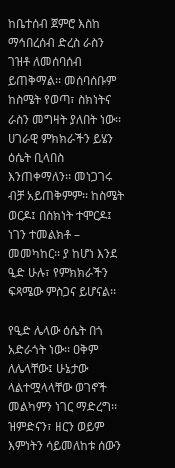ከቤተሰብ ጀምሮ እስከ ማኅበረሰብ ድረስ ራስን ገዝቶ ለመሰባሰብ ይጠቅማል፡፡ መሰባሰቡም ከስሜት የወጣ፣ ስክነትና ራስን መግዛት ያለበት ነው፡፡ ሀገራዊ ምክክራችን ይሄን ዕሴት ቢላበስ እንጠቀማለን፡፡ መነጋገሩ ብቻ አይጠቅምም፡፡ ከስሜት ወርዶ፤ በስክነት ተሞርዶ፤ ነገን ተመልክቶ – መመካከር፡፡ ያ ከሆነ እንደ ዒድ ሁሉ፣ የምክክራችን ፍጻሜው ምስጋና ይሆናል፡፡

የዒድ ሌላው ዕሴት በጎ አድራጎት ነው፡፡ ዐቅም ለሌላቸው፤ ሁኔታው ላልተሟላላቸው ወገኖች መልካምን ነገር ማድረግ፡፡ ዝምድናን፣ ዘርን ወይም እምነትን ሳይመለከቱ ሰውን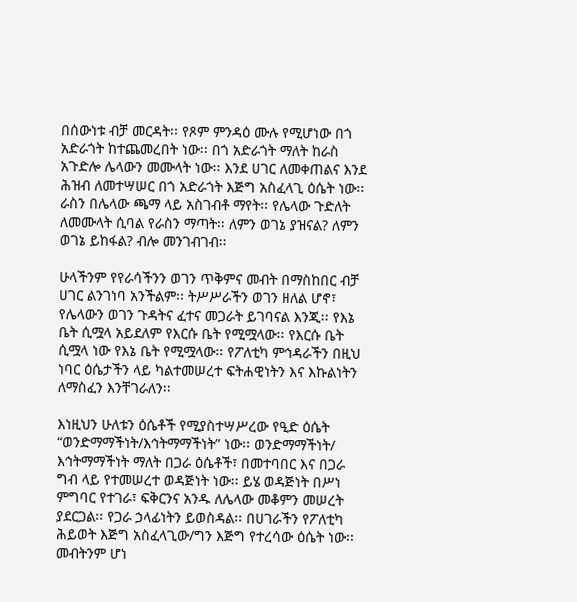በሰውነቱ ብቻ መርዳት፡፡ የጾም ምንዳዕ ሙሉ የሚሆነው በጎ አድራጎት ከተጨመረበት ነው፡፡ በጎ አድራጎት ማለት ከራስ አጉድሎ ሌላውን መሙላት ነው፡፡ እንደ ሀገር ለመቀጠልና እንደ ሕዝብ ለመተሣሠር በጎ አድራጎት እጅግ አስፈላጊ ዕሴት ነው፡፡ ራስን በሌላው ጫማ ላይ አስገብቶ ማየት፡፡ የሌላው ጉድለት ለመሙላት ሲባል የራስን ማጣት፡፡ ለምን ወገኔ ያዝናል? ለምን ወገኔ ይከፋል? ብሎ መንገብገብ፡፡

ሁላችንም የየራሳችንን ወገን ጥቅምና መብት በማስከበር ብቻ ሀገር ልንገነባ አንችልም፡፡ ትሥሥራችን ወገን ዘለል ሆኖ፣ የሌላውን ወገን ጉዳትና ፈተና መጋራት ይገባናል እንጂ፡፡ የእኔ ቤት ሲሟላ አይደለም የእርሱ ቤት የሚሟላው፡፡ የእርሱ ቤት ሲሟላ ነው የእኔ ቤት የሚሟላው፡፡ የፖለቲካ ምኅዳራችን በዚህ ነባር ዕሴታችን ላይ ካልተመሠረተ ፍትሐዊነትን እና እኩልነትን ለማስፈን እንቸገራለን፡፡

እነዚህን ሁለቱን ዕሴቶች የሚያስተሣሥረው የዒድ ዕሴት “ወንድማማችነት/እኅትማማችነት” ነው፡፡ ወንድማማችነት/ እኅትማማችነት ማለት በጋራ ዕሴቶች፣ በመተባበር እና በጋራ ግብ ላይ የተመሠረተ ወዳጅነት ነው፡፡ ይሄ ወዳጅነት በሥነ ምግባር የተገራ፣ ፍቅርንና አንዱ ለሌላው መቆምን መሠረት ያደርጋል፡፡ የጋራ ኃላፊነትን ይወስዳል፡፡ በሀገራችን የፖለቲካ ሕይወት እጅግ አስፈላጊው/ግን እጅግ የተረሳው ዕሴት ነው፡፡ መብትንም ሆነ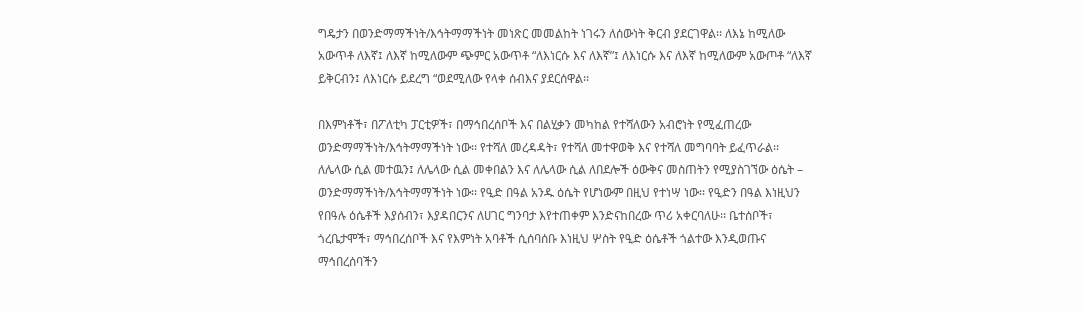ግዴታን በወንድማማችነት/እኅትማማችነት መነጽር መመልከት ነገሩን ለሰውነት ቅርብ ያደርገዋል፡፡ ለእኔ ከሚለው አውጥቶ ለእኛ፤ ለእኛ ከሚለውም ጭምር አውጥቶ “ለእነርሱ እና ለእኛ”፤ ለእነርሱ እና ለእኛ ከሚለውም አውጦቶ “ለእኛ ይቅርብን፤ ለእነርሱ ይደረግ “ወደሚለው የላቀ ሰብእና ያደርሰዋል፡፡

በእምነቶች፣ በፖለቲካ ፓርቲዎች፣ በማኅበረሰቦች እና በልሂቃን መካከል የተሻለውን አብሮነት የሚፈጠረው ወንድማማችነት/እኅትማማችነት ነው፡፡ የተሻለ መረዳዳት፣ የተሻለ መተዋወቅ እና የተሻለ መግባባት ይፈጥራል፡፡ ለሌላው ሲል መተዉን፤ ለሌላው ሲል መቀበልን እና ለሌላው ሲል ለበደሎች ዕውቅና መስጠትን የሚያስገኘው ዕሴት – ወንድማማችነት/እኅትማማችነት ነው፡፡ የዒድ በዓል አንዱ ዕሴት የሆነውም በዚህ የተነሣ ነው፡፡ የዒድን በዓል እነዚህን የበዓሉ ዕሴቶች እያሰብን፣ እያዳበርንና ለሀገር ግንባታ እየተጠቀም እንድናከበረው ጥሪ አቀርባለሁ፡፡ ቤተሰቦች፣ ጎረቤታሞች፣ ማኅበረሰቦች እና የእምነት አባቶች ሲሰባሰቡ እነዚህ ሦስት የዒድ ዕሴቶች ጎልተው እንዲወጡና ማኅበረሰባችን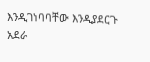እንዲገነባባቸው እንዲያደርጉ አደራ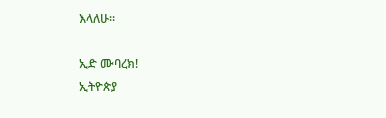እላለሁ፡፡

ኢድ ሙባረክ!
ኢትዮጵያ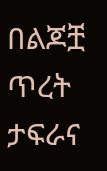በልጆቿ ጥረት ታፍራና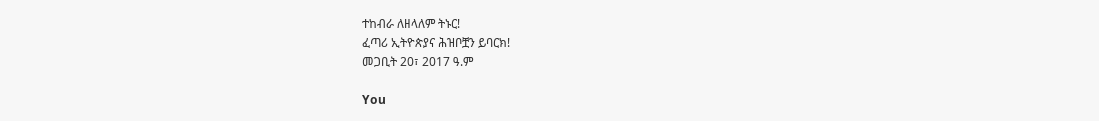ተከብራ ለዘላለም ትኑር!
ፈጣሪ ኢትዮጵያና ሕዝቦቿን ይባርክ!
መጋቢት 20፣ 2017 ዓ.ም

You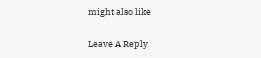might also like

Leave A Reply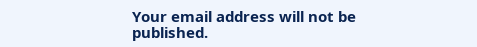Your email address will not be published.